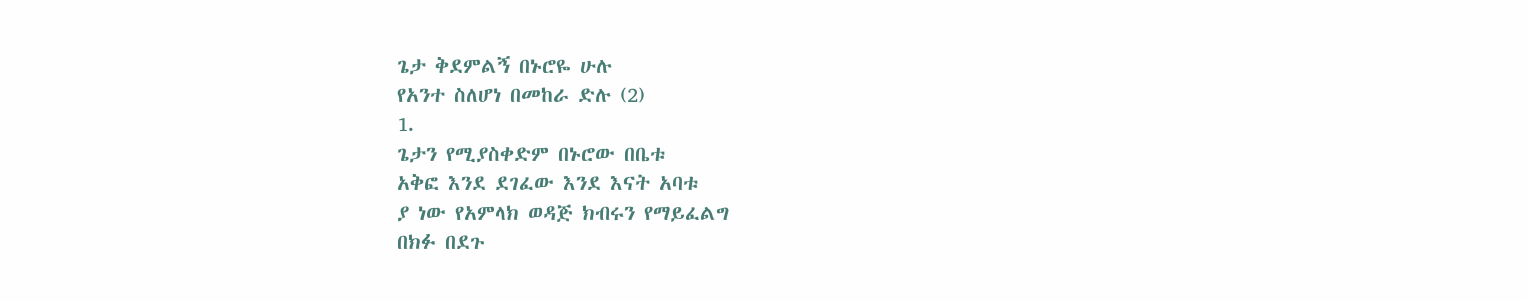ጌታ ቅደምልኝ በኑሮዬ ሁሉ
የአንተ ስለሆነ በመከራ ድሉ (2)
1.
ጌታን የሚያስቀድም በኑሮው በቤቱ
አቅፎ እንደ ደገፈው እንደ እናት አባቱ
ያ ነው የአምላክ ወዳጅ ክብሩን የማይፈልግ
በክፉ በደጉ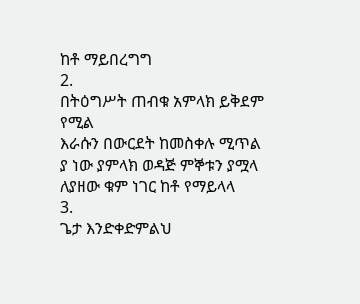ከቶ ማይበረግግ
2.
በትዕግሥት ጠብቁ አምላክ ይቅደም የሚል
እራሱን በውርደት ከመስቀሉ ሚጥል
ያ ነው ያምላክ ወዳጅ ምኞቱን ያሟላ
ለያዘው ቁም ነገር ከቶ የማይላላ
3.
ጌታ እንድቀድምልህ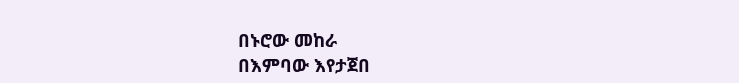በኑሮው መከራ
በእምባው እየታጀበ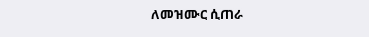ለመዝሙር ሲጠራ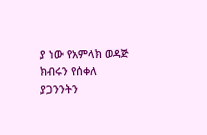ያ ነው የአምላክ ወዳጅ ክብሩን የሰቀለ
ያጋንንትን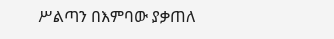ሥልጣን በእምባው ያቃጠለ